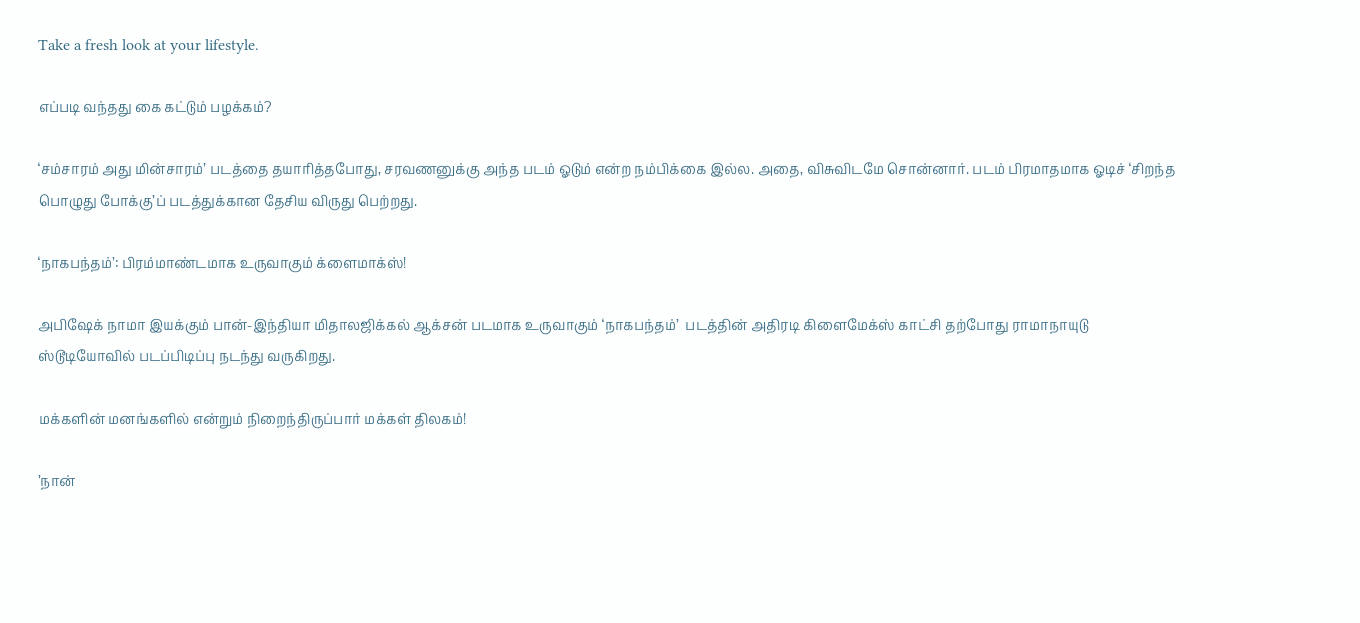Take a fresh look at your lifestyle.

எப்படி வந்தது கை கட்டும் பழக்கம்?

‘சம்சாரம் அது மின்சாரம்’ படத்தை தயாரித்தபோது, சரவணனுக்கு அந்த படம் ஓடும் என்ற நம்பிக்கை இல்ல. அதை, விசுவிடமே சொன்னார். படம் பிரமாதமாக ஓடிச் ‘சிறந்த பொழுது போக்கு’ப் படத்துக்கான தேசிய விருது பெற்றது.

‘நாகபந்தம்’: பிரம்மாண்டமாக உருவாகும் க்ளைமாக்ஸ்!

அபிஷேக் நாமா இயக்கும் பான்-இந்தியா மிதாலஜிக்கல் ஆக்சன் படமாக உருவாகும் ‘நாகபந்தம்’  படத்தின் அதிரடி கிளைமேக்ஸ் காட்சி தற்போது ராமாநாயுடு ஸ்டூடியோவில் படப்பிடிப்பு நடந்து வருகிறது.

மக்களின் மனங்களில் என்றும் நிறைந்திருப்பார் மக்கள் திலகம்!

’நான்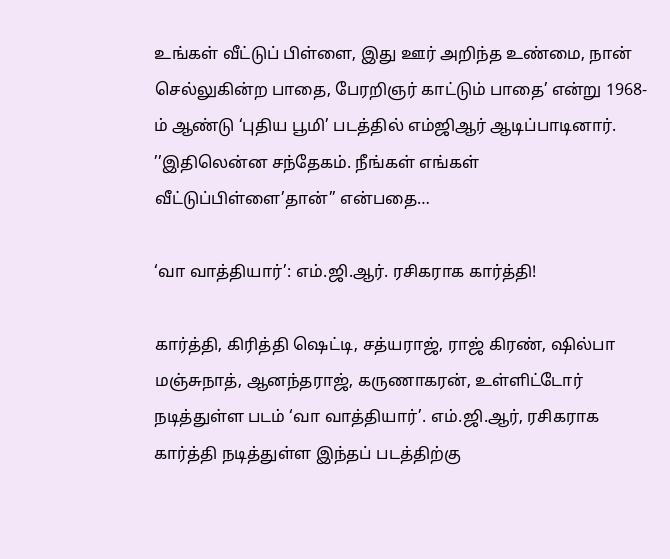உங்கள் வீட்டுப் பிள்ளை, இது ஊர் அறிந்த உண்மை, நான் செல்லுகின்ற பாதை, பேரறிஞர் காட்டும் பாதை’ என்று 1968-ம் ஆண்டு ‘புதிய பூமி’ படத்தில் எம்ஜிஆர் ஆடிப்பாடினார். ’’இதிலென்ன சந்தேகம். நீங்கள் எங்கள் வீட்டுப்பிள்ளை’தான்’’ என்பதை…

‘வா வாத்தியார்’: எம்.ஜி.ஆர். ரசிகராக கார்த்தி!

கார்த்தி, கிரித்தி ஷெட்டி, சத்யராஜ், ராஜ் கிரண், ஷில்பா மஞ்சுநாத், ஆனந்தராஜ், கருணாகரன், உள்ளிட்டோர் நடித்துள்ள படம் ‘வா வாத்தியார்’. எம்.ஜி.ஆர், ரசிகராக கார்த்தி நடித்துள்ள இந்தப் படத்திற்கு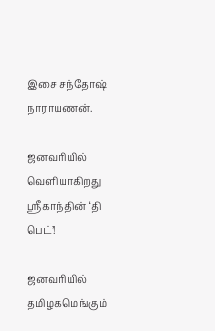இசை சந்தோஷ் நாராயணன்.

ஜனவரியில் வெளியாகிறது ஸ்ரீகாந்தின் ‘தி பெட்’!

ஜனவரியில் தமிழகமெங்கும்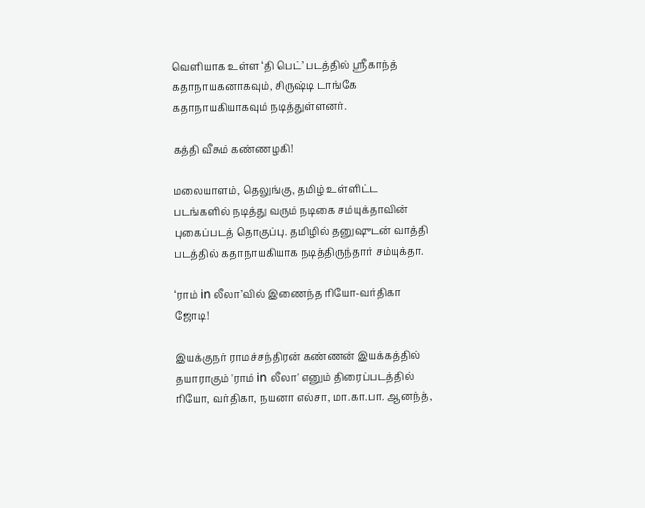வெளியாக உள்ள ‘தி பெட்’ படத்தில் ஸ்ரீகாந்த் கதாநாயகனாகவும், சிருஷ்டி டாங்கே கதாநாயகியாகவும் நடித்துள்ளனர்.

கத்தி வீசும் கண்ணழகி!

மலையாளம், தெலுங்கு, தமிழ் உள்ளிட்ட படங்களில் நடித்து வரும் நடிகை சம்யுக்தாவின் புகைப்படத் தொகுப்பு. தமிழில் தனுஷுடன் வாத்தி படத்தில் கதாநாயகியாக நடித்திருந்தார் சம்யுக்தா.

‘ராம் in லீலா’வில் இணைந்த ரியோ-வர்திகா ஜோடி!

இயக்குநர் ராமச்சந்திரன் கண்ணன் இயக்கத்தில் தயாராகும் 'ராம் in லீலா' எனும் திரைப்படத்தில் ரியோ, வர்திகா, நயனா எல்சா, மா.கா.பா. ஆனந்த்,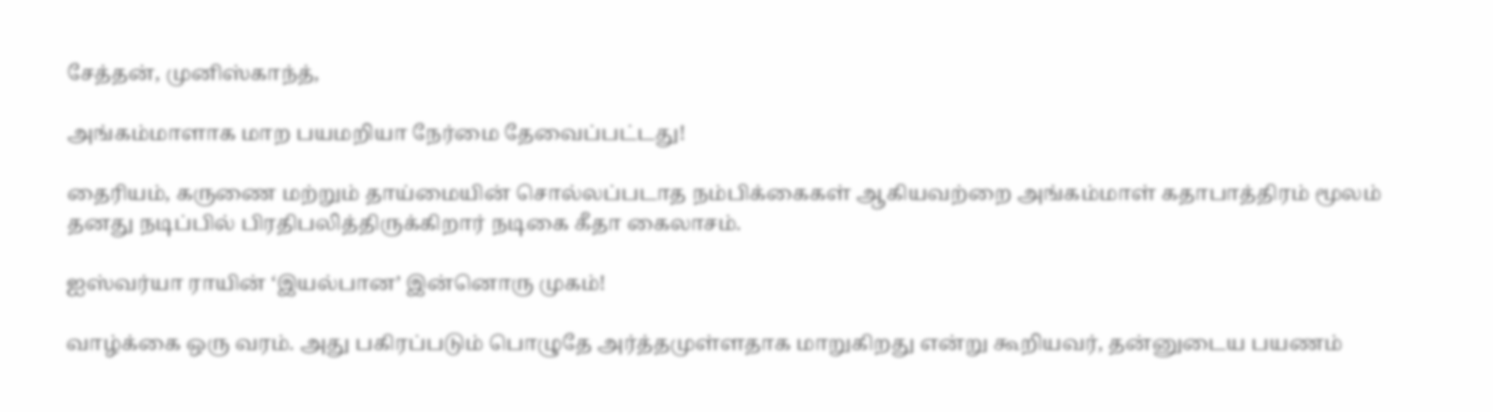சேத்தன், முனிஸ்காந்த்,

அங்கம்மாளாக மாற பயமறியா நேர்மை தேவைப்பட்டது!

தைரியம், கருணை மற்றும் தாய்மையின் சொல்லப்படாத நம்பிக்கைகள் ஆகியவற்றை அங்கம்மாள் கதாபாத்திரம் மூலம் தனது நடிப்பில் பிரதிபலித்திருக்கிறார் நடிகை கீதா கைலாசம்.

ஐஸ்வர்யா ராயின் ‘இயல்பான’ இன்னொரு முகம்!

வாழ்க்கை ஒரு வரம். அது பகிரப்படும் பொழுதே அர்த்தமுள்ளதாக மாறுகிறது என்று கூறியவர், தன்னுடைய பயணம்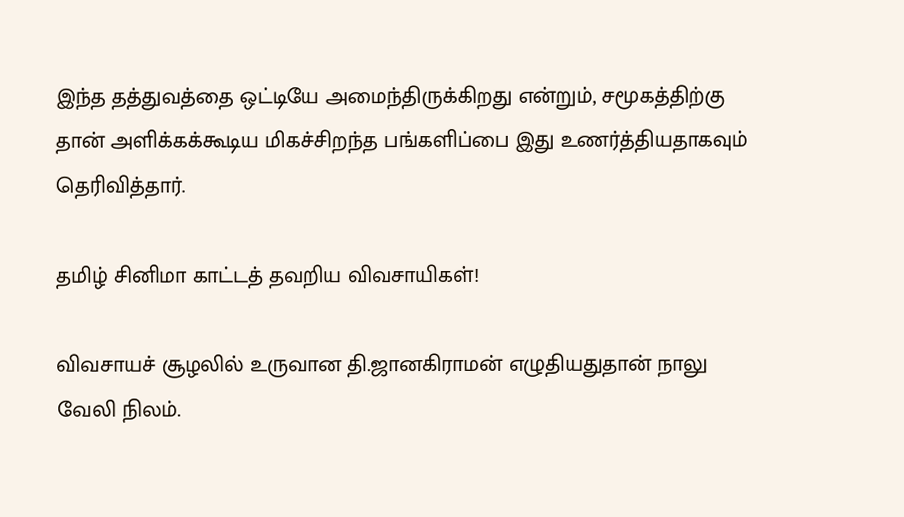இந்த தத்துவத்தை ஒட்டியே அமைந்திருக்கிறது என்றும், சமூகத்திற்கு தான் அளிக்கக்கூடிய மிகச்சிறந்த பங்களிப்பை இது உணர்த்தியதாகவும் தெரிவித்தார்.

தமிழ் சினிமா காட்டத் தவறிய விவசாயிகள்!

விவசாயச் சூழலில் உருவான தி.ஜானகிராமன் எழுதியதுதான் நாலு வேலி நிலம்.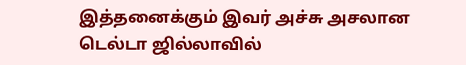இத்தனைக்கும் இவர் அச்சு அசலான டெல்டா ஜில்லாவில்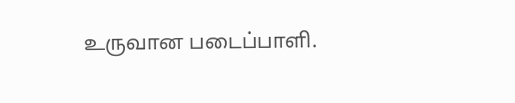உருவான படைப்பாளி.